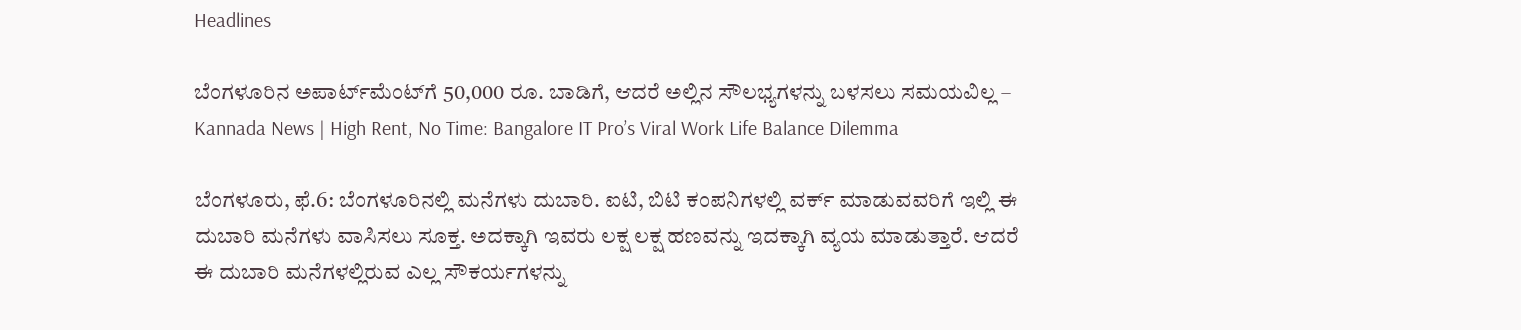Headlines

ಬೆಂಗಳೂರಿನ ಅಪಾರ್ಟ್‌ಮೆಂಟ್‌ಗೆ 50,000 ರೂ. ಬಾಡಿಗೆ, ಆದರೆ ಅಲ್ಲಿನ ಸೌಲಭ್ಯಗಳನ್ನು ಬಳಸಲು ಸಮಯವಿಲ್ಲ – Kannada News | High Rent, No Time: Bangalore IT Pro’s Viral Work Life Balance Dilemma

ಬೆಂಗಳೂರು, ಫೆ.6: ಬೆಂಗಳೂರಿನಲ್ಲಿ ಮನೆಗಳು ದುಬಾರಿ. ಐಟಿ, ಬಿಟಿ ಕಂಪನಿಗಳಲ್ಲಿ ವರ್ಕ್ ಮಾಡುವವರಿಗೆ ಇಲ್ಲಿ ಈ ದುಬಾರಿ ಮನೆಗಳು ವಾಸಿಸಲು ಸೂಕ್ತ. ಅದಕ್ಕಾಗಿ ಇವರು ಲಕ್ಷ ಲಕ್ಷ ಹಣವನ್ನು ಇದಕ್ಕಾಗಿ ವ್ಯಯ ಮಾಡುತ್ತಾರೆ. ಆದರೆ ಈ ದುಬಾರಿ ಮನೆಗಳಲ್ಲಿರುವ ಎಲ್ಲ ಸೌಕರ್ಯಗಳನ್ನು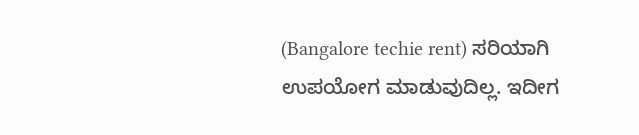(Bangalore techie rent) ಸರಿಯಾಗಿ ಉಪಯೋಗ ಮಾಡುವುದಿಲ್ಲ. ಇದೀಗ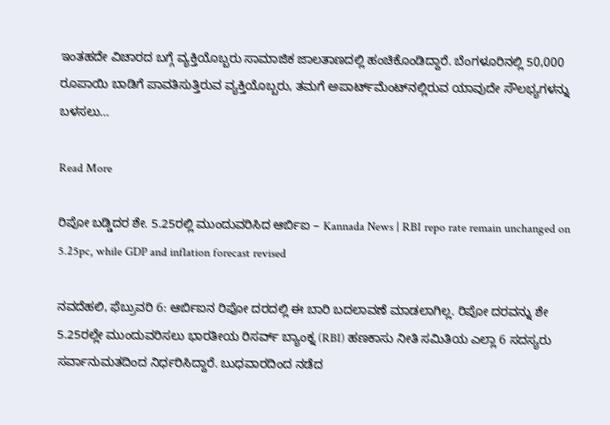ಇಂತಹದೇ ವಿಚಾರದ ಬಗ್ಗೆ ವ್ಯಕ್ತಿಯೊಬ್ಬರು ಸಾಮಾಜಿಕ ಜಾಲತಾಣದಲ್ಲಿ ಹಂಚಿಕೊಂಡಿದ್ದಾರೆ. ಬೆಂಗಳೂರಿನಲ್ಲಿ 50,000 ರೂಪಾಯಿ ಬಾಡಿಗೆ ಪಾವತಿಸುತ್ತಿರುವ ವ್ಯಕ್ತಿಯೊಬ್ಬರು, ತಮಗೆ ಅಪಾರ್ಟ್‌ಮೆಂಟ್‌ನಲ್ಲಿರುವ ಯಾವುದೇ ಸೌಲಭ್ಯಗಳನ್ನು ಬಳಸಲು…

Read More

ರಿಪೋ ಬಡ್ಡಿದರ ಶೇ. 5.25ರಲ್ಲಿ ಮುಂದುವರಿಸಿದ ಆರ್ಬಿಐ – Kannada News | RBI repo rate remain unchanged on 5.25pc, while GDP and inflation forecast revised

ನವದೆಹಲಿ, ಫೆಬ್ರುವರಿ 6: ಆರ್ಬಿಐನ ರಿಪೋ ದರದಲ್ಲಿ ಈ ಬಾರಿ ಬದಲಾವಣೆ ಮಾಡಲಾಗಿಲ್ಲ. ರಿಪೋ ದರವನ್ನು ಶೇ 5.25ರಲ್ಲೇ ಮುಂದುವರಿಸಲು ಭಾರತೀಯ ರಿಸರ್ವ್ ಬ್ಯಾಂಕ್ನ (RBI) ಹಣಕಾಸು ನೀತಿ ಸಮಿತಿಯ ಎಲ್ಲಾ 6 ಸದಸ್ಯರು ಸರ್ವಾನುಮತದಿಂದ ನಿರ್ಧರಿಸಿದ್ದಾರೆ. ಬುಧವಾರದಿಂದ ನಡೆದ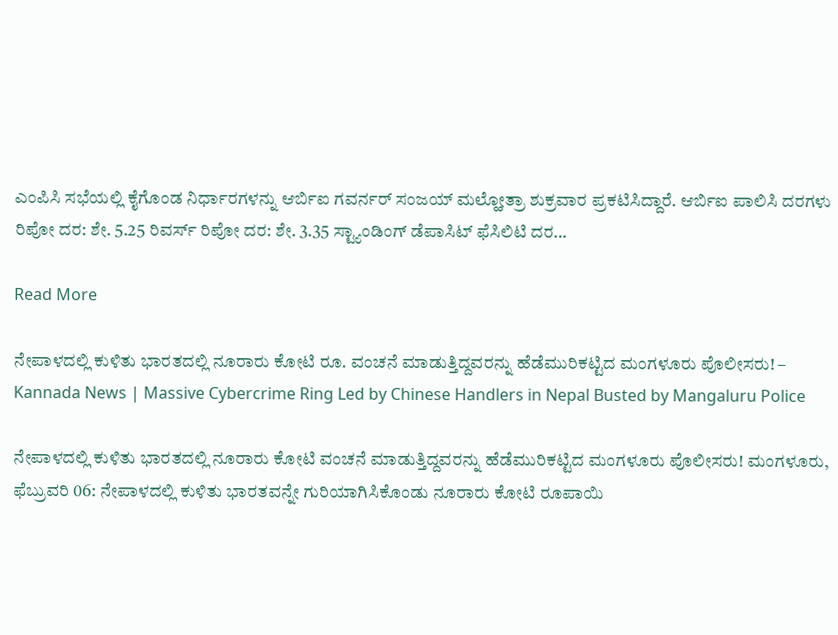ಎಂಪಿಸಿ ಸಭೆಯಲ್ಲಿ ಕೈಗೊಂಡ ನಿರ್ಧಾರಗಳನ್ನು ಆರ್ಬಿಐ ಗವರ್ನರ್ ಸಂಜಯ್ ಮಲ್ಹೋತ್ರಾ ಶುಕ್ರವಾರ ಪ್ರಕಟಿಸಿದ್ದಾರೆ. ಆರ್ಬಿಐ ಪಾಲಿಸಿ ದರಗಳು ರಿಪೋ ದರ: ಶೇ. 5.25 ರಿವರ್ಸ್ ರಿಪೋ ದರ: ಶೇ. 3.35 ಸ್ಟ್ಯಾಂಡಿಂಗ್ ಡೆಪಾಸಿಟ್ ಫೆಸಿಲಿಟಿ ದರ…

Read More

ನೇಪಾಳದಲ್ಲಿ ಕುಳಿತು ಭಾರತದಲ್ಲಿ ನೂರಾರು ಕೋಟಿ ರೂ. ವಂಚನೆ ಮಾಡುತ್ತಿದ್ದವರನ್ನು ಹೆಡೆಮುರಿಕಟ್ಟಿದ ಮಂಗಳೂರು ಪೊಲೀಸರು! – Kannada News | Massive Cybercrime Ring Led by Chinese Handlers in Nepal Busted by Mangaluru Police

ನೇಪಾಳದಲ್ಲಿ ಕುಳಿತು ಭಾರತದಲ್ಲಿ ನೂರಾರು ಕೋಟಿ ವಂಚನೆ ಮಾಡುತ್ತಿದ್ದವರನ್ನು ಹೆಡೆಮುರಿಕಟ್ಟಿದ ಮಂಗಳೂರು ಪೊಲೀಸರು! ಮಂಗಳೂರು, ಫೆಬ್ರುವರಿ 06: ನೇಪಾಳದಲ್ಲಿ ಕುಳಿತು ಭಾರತವನ್ನೇ ಗುರಿಯಾಗಿಸಿಕೊಂಡು ನೂರಾರು ಕೋಟಿ ರೂಪಾಯಿ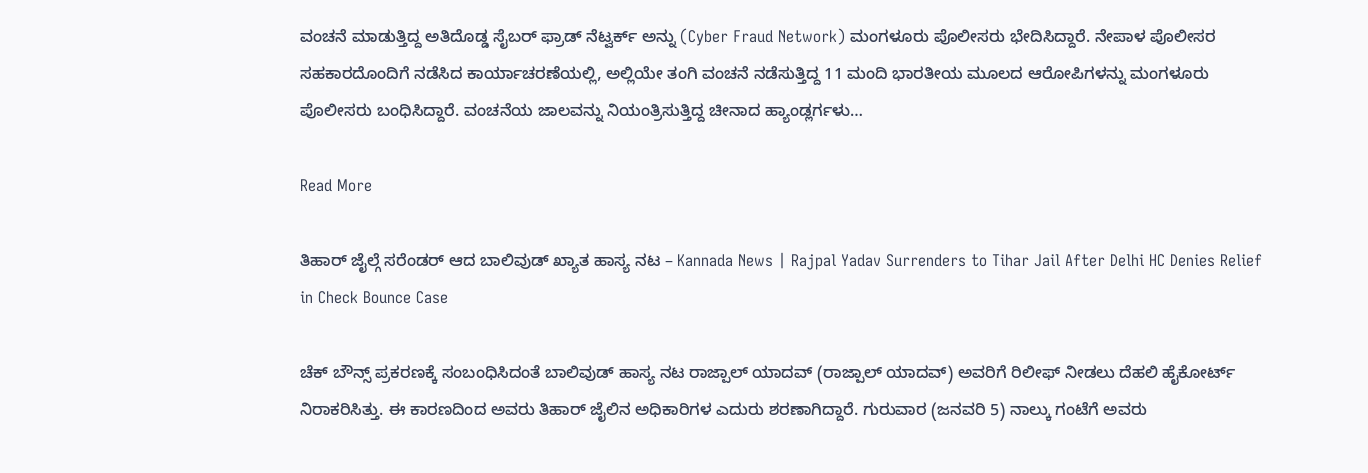ವಂಚನೆ ಮಾಡುತ್ತಿದ್ದ ಅತಿದೊಡ್ಡ ಸೈಬರ್ ಫ್ರಾಡ್ ನೆಟ್ವರ್ಕ್ ಅನ್ನು (Cyber Fraud Network) ಮಂಗಳೂರು ಪೊಲೀಸರು ಭೇದಿಸಿದ್ದಾರೆ. ನೇಪಾಳ ಪೊಲೀಸರ ಸಹಕಾರದೊಂದಿಗೆ ನಡೆಸಿದ ಕಾರ್ಯಾಚರಣೆಯಲ್ಲಿ, ಅಲ್ಲಿಯೇ ತಂಗಿ ವಂಚನೆ ನಡೆಸುತ್ತಿದ್ದ 11 ಮಂದಿ ಭಾರತೀಯ ಮೂಲದ ಆರೋಪಿಗಳನ್ನು ಮಂಗಳೂರು ಪೊಲೀಸರು ಬಂಧಿಸಿದ್ದಾರೆ. ವಂಚನೆಯ ಜಾಲವನ್ನು ನಿಯಂತ್ರಿಸುತ್ತಿದ್ದ ಚೀನಾದ ಹ್ಯಾಂಡ್ಲರ್ಗಳು…

Read More

ತಿಹಾರ್ ಜೈಲ್ಗೆ ಸರೆಂಡರ್ ಆದ ಬಾಲಿವುಡ್ ಖ್ಯಾತ ಹಾಸ್ಯ ನಟ – Kannada News | Rajpal Yadav Surrenders to Tihar Jail After Delhi HC Denies Relief in Check Bounce Case

ಚೆಕ್ ಬೌನ್ಸ್ ಪ್ರಕರಣಕ್ಕೆ ಸಂಬಂಧಿಸಿದಂತೆ ಬಾಲಿವುಡ್ ಹಾಸ್ಯ ನಟ ರಾಜ್ಪಾಲ್ ಯಾದವ್ (ರಾಜ್ಪಾಲ್ ಯಾದವ್) ಅವರಿಗೆ ರಿಲೀಫ್ ನೀಡಲು ದೆಹಲಿ ಹೈಕೋರ್ಟ್ ನಿರಾಕರಿಸಿತ್ತು. ಈ ಕಾರಣದಿಂದ ಅವರು ತಿಹಾರ್ ಜೈಲಿನ ಅಧಿಕಾರಿಗಳ ಎದುರು ಶರಣಾಗಿದ್ದಾರೆ. ಗುರುವಾರ (ಜನವರಿ 5) ನಾಲ್ಕು ಗಂಟೆಗೆ ಅವರು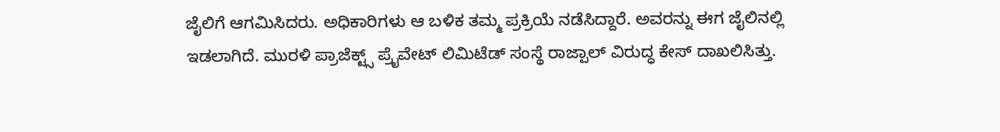ಜೈಲಿಗೆ ಆಗಮಿಸಿದರು. ಅಧಿಕಾರಿಗಳು ಆ ಬಳಿಕ ತಮ್ಮ ಪ್ರಕ್ರಿಯೆ ನಡೆಸಿದ್ದಾರೆ. ಅವರನ್ನು ಈಗ ಜೈಲಿನಲ್ಲಿ ಇಡಲಾಗಿದೆ. ಮುರಳಿ ಪ್ರಾಜೆಕ್ಟ್ಸ್ ಪ್ರೈವೇಟ್ ಲಿಮಿಟೆಡ್ ಸಂಸ್ಥೆ ರಾಜ್ಪಾಲ್ ವಿರುದ್ಧ ಕೇಸ್ ದಾಖಲಿಸಿತ್ತು.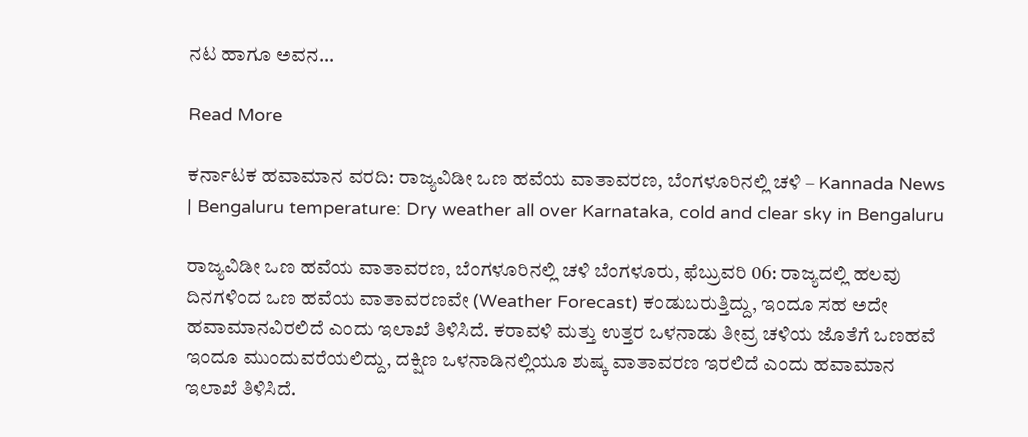ನಟ ಹಾಗೂ ಅವನ…

Read More

ಕರ್ನಾಟಕ ಹವಾಮಾನ ವರದಿ: ರಾಜ್ಯವಿಡೀ ಒಣ ಹವೆಯ ವಾತಾವರಣ, ಬೆಂಗಳೂರಿನಲ್ಲಿ ಚಳಿ – Kannada News | Bengaluru temperature: Dry weather all over Karnataka, cold and clear sky in Bengaluru

ರಾಜ್ಯವಿಡೀ ಒಣ ಹವೆಯ ವಾತಾವರಣ, ಬೆಂಗಳೂರಿನಲ್ಲಿ ಚಳಿ ಬೆಂಗಳೂರು, ಫೆಬ್ರುವರಿ 06: ರಾಜ್ಯದಲ್ಲಿ ಹಲವು ದಿನಗಳಿಂದ ಒಣ ಹವೆಯ ವಾತಾವರಣವೇ (Weather Forecast) ಕಂಡುಬರುತ್ತಿದ್ದು, ಇಂದೂ ಸಹ ಅದೇ ಹವಾಮಾನವಿರಲಿದೆ ಎಂದು ಇಲಾಖೆ ತಿಳಿಸಿದೆ. ಕರಾವಳಿ ಮತ್ತು ಉತ್ತರ ಒಳನಾಡು ತೀವ್ರ ಚಳಿಯ ಜೊತೆಗೆ ಒಣಹವೆ ಇಂದೂ ಮುಂದುವರೆಯಲಿದ್ದು, ದಕ್ಷಿಣ ಒಳನಾಡಿನಲ್ಲಿಯೂ ಶುಷ್ಕ ವಾತಾವರಣ ಇರಲಿದೆ ಎಂದು ಹವಾಮಾನ ಇಲಾಖೆ ತಿಳಿಸಿದೆ.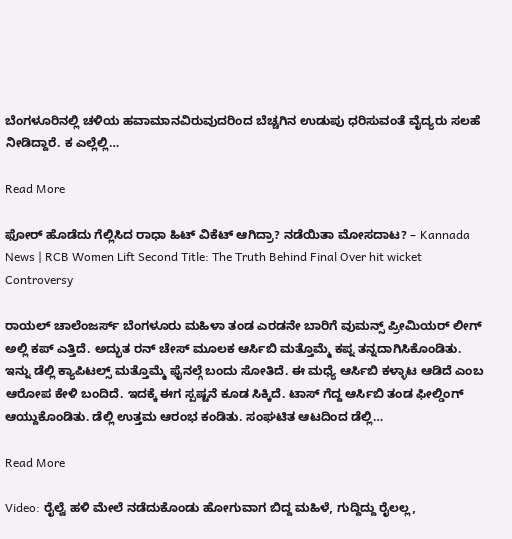ಬೆಂಗಳೂರಿನಲ್ಲಿ ಚಳಿಯ ಹವಾಮಾನವಿರುವುದರಿಂದ ಬೆಚ್ಚಗಿನ ಉಡುಪು ಧರಿಸುವಂತೆ ವೈದ್ಯರು ಸಲಹೆ ನೀಡಿದ್ದಾರೆ. ಕ ಎಲ್ಲೆಲ್ಲಿ…

Read More

ಫೋರ್ ಹೊಡೆದು ಗೆಲ್ಲಿಸಿದ ರಾಧಾ ಹಿಟ್ ವಿಕೆಟ್ ಆಗಿದ್ರಾ? ನಡೆಯಿತಾ ಮೋಸದಾಟ? – Kannada News | RCB Women Lift Second Title: The Truth Behind Final Over hit wicket Controversy

ರಾಯಲ್ ಚಾಲೆಂಜರ್ಸ್ ಬೆಂಗಳೂರು ಮಹಿಳಾ ತಂಡ ಎರಡನೇ ಬಾರಿಗೆ ವುಮನ್ಸ್ ಪ್ರೀಮಿಯರ್ ಲೀಗ್ ಅಲ್ಲಿ ಕಪ್ ಎತ್ತಿದೆ. ಅದ್ಭುತ ರನ್ ಚೇಸ್ ಮೂಲಕ ಆರ್ಸಿಬಿ ಮತ್ತೊಮ್ಮೆ ಕಪ್ನ ತನ್ನದಾಗಿಸಿಕೊಂಡಿತು. ಇನ್ನು ಡೆಲ್ಲಿ ಕ್ಯಾಪಿಟಲ್ಸ್ ಮತ್ತೊಮ್ಮೆ ಫೈನಲ್ಗೆ ಬಂದು ಸೋತಿದೆ. ಈ ಮಧ್ಯೆ ಆರ್ಸಿಬಿ ಕಳ್ಳಾಟ ಆಡಿದೆ ಎಂಬ ಆರೋಪ ಕೇಳಿ ಬಂದಿದೆ. ಇದಕ್ಕೆ ಈಗ ಸ್ಪಷ್ಟನೆ ಕೂಡ ಸಿಕ್ಕಿದೆ. ಟಾಸ್ ಗೆದ್ದ ಆರ್ಸಿಬಿ ತಂಡ ಫೀಲ್ಡಿಂಗ್ ಆಯ್ದುಕೊಂಡಿತು. ಡೆಲ್ಲಿ ಉತ್ತಮ ಆರಂಭ ಕಂಡಿತು. ಸಂಘಟಿತ ಆಟದಿಂದ ಡೆಲ್ಲಿ…

Read More

Video: ರೈಲ್ವೆ ಹಳಿ ಮೇಲೆ ನಡೆದುಕೊಂಡು ಹೋಗುವಾಗ ಬಿದ್ದ ಮಹಿಳೆ, ಗುದ್ದಿದ್ದು ರೈಲಲ್ಲ,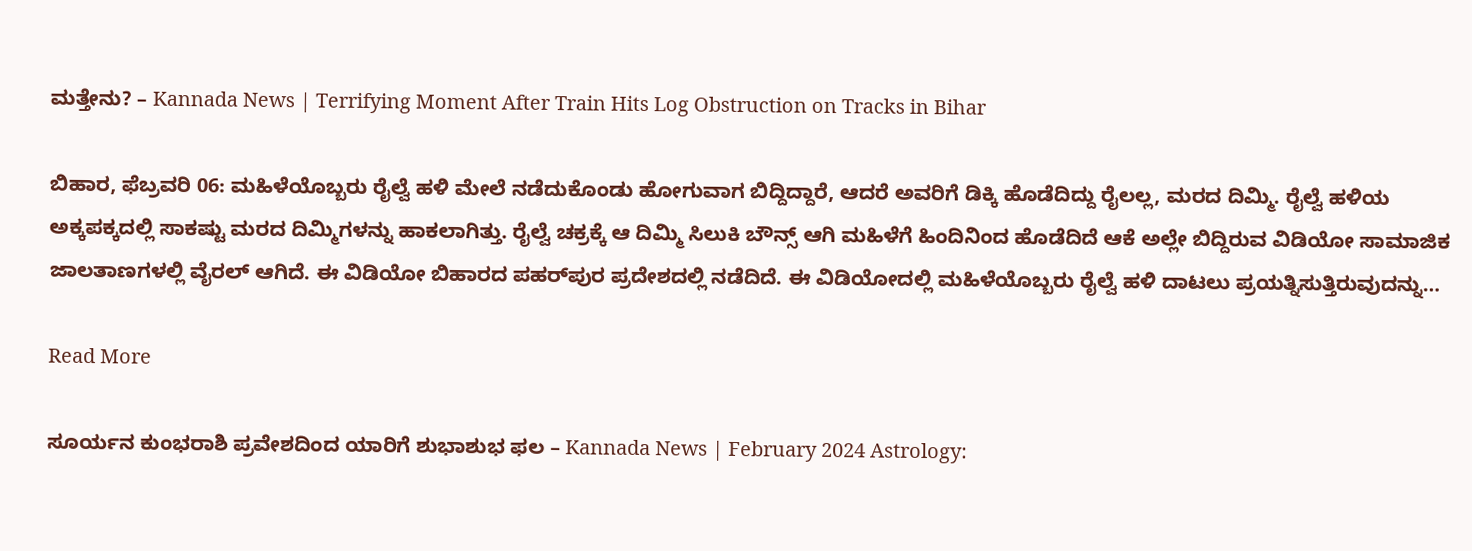ಮತ್ತೇನು? – Kannada News | Terrifying Moment After Train Hits Log Obstruction on Tracks in Bihar

ಬಿಹಾರ, ಫೆಬ್ರವರಿ 06: ಮಹಿಳೆಯೊಬ್ಬರು ರೈಲ್ವೆ ಹಳಿ ಮೇಲೆ ನಡೆದುಕೊಂಡು ಹೋಗುವಾಗ ಬಿದ್ದಿದ್ದಾರೆ, ಆದರೆ ಅವರಿಗೆ ಡಿಕ್ಕಿ ಹೊಡೆದಿದ್ದು ರೈಲಲ್ಲ, ಮರದ ದಿಮ್ಮಿ. ರೈಲ್ವೆ ಹಳಿಯ ಅಕ್ಕಪಕ್ಕದಲ್ಲಿ ಸಾಕಷ್ಟು ಮರದ ದಿಮ್ಮಿಗಳನ್ನು ಹಾಕಲಾಗಿತ್ತು. ರೈಲ್ವೆ ಚಕ್ರಕ್ಕೆ ಆ ದಿಮ್ಮಿ ಸಿಲುಕಿ ಬೌನ್ಸ್ ಆಗಿ ಮಹಿಳೆಗೆ ಹಿಂದಿನಿಂದ ಹೊಡೆದಿದೆ ಆಕೆ ಅಲ್ಲೇ ಬಿದ್ದಿರುವ ವಿಡಿಯೋ ಸಾಮಾಜಿಕ ಜಾಲತಾಣಗಳಲ್ಲಿ ವೈರಲ್ ಆಗಿದೆ. ಈ ವಿಡಿಯೋ ಬಿಹಾರದ ಪಹರ್‌ಪುರ ಪ್ರದೇಶದಲ್ಲಿ ನಡೆದಿದೆ. ಈ ವಿಡಿಯೋದಲ್ಲಿ ಮಹಿಳೆಯೊಬ್ಬರು ರೈಲ್ವೆ ಹಳಿ ದಾಟಲು ಪ್ರಯತ್ನಿಸುತ್ತಿರುವುದನ್ನು…

Read More

ಸೂರ್ಯನ ಕುಂಭರಾಶಿ ಪ್ರವೇಶದಿಂದ ಯಾರಿಗೆ ಶುಭಾಶುಭ ಫಲ – Kannada News | February 2024 Astrology: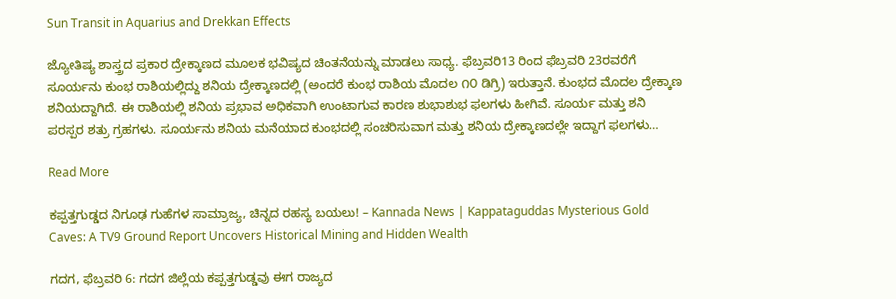Sun Transit in Aquarius and Drekkan Effects

ಜ್ಯೋತಿಷ್ಯ ಶಾಸ್ತ್ರದ ಪ್ರಕಾರ ದ್ರೇಕ್ಕಾಣದ ಮೂಲಕ ಭವಿಷ್ಯದ ಚಿಂತನೆಯನ್ನು ಮಾಡಲು ಸಾಧ್ಯ. ಫೆಬ್ರವರಿ13 ರಿಂದ ಫೆಬ್ರವರಿ 23ರವರೆಗೆ ಸೂರ್ಯನು ಕುಂಭ ರಾಶಿಯಲ್ಲಿದ್ದು ಶನಿಯ ದ್ರೇಕ್ಕಾಣದಲ್ಲಿ (ಅಂದರೆ ಕುಂಭ ರಾಶಿಯ ಮೊದಲ ೧೦ ಡಿಗ್ರಿ) ಇರುತ್ತಾನೆ. ಕುಂಭದ ಮೊದಲ ದ್ರೇಕ್ಕಾಣ ಶನಿಯದ್ದಾಗಿದೆ. ಈ ರಾಶಿಯಲ್ಲಿ ಶನಿಯ ಪ್ರಭಾವ ಅಧಿಕವಾಗಿ ಉಂಟಾಗುವ ಕಾರಣ ಶುಭಾಶುಭ ಫಲಗಳು ಹೀಗಿವೆ. ಸೂರ್ಯ ಮತ್ತು ಶನಿ ಪರಸ್ಪರ ಶತ್ರು ಗ್ರಹಗಳು. ಸೂರ್ಯನು ಶನಿಯ ಮನೆಯಾದ ಕುಂಭದಲ್ಲಿ ಸಂಚರಿಸುವಾಗ ಮತ್ತು ಶನಿಯ ದ್ರೇಕ್ಕಾಣದಲ್ಲೇ ಇದ್ದಾಗ ಫಲಗಳು…

Read More

ಕಪ್ಪತ್ತಗುಡ್ಡದ ನಿಗೂಢ ಗುಹೆಗಳ ಸಾಮ್ರಾಜ್ಯ, ಚಿನ್ನದ ರಹಸ್ಯ ಬಯಲು! – Kannada News | Kappataguddas Mysterious Gold Caves: A TV9 Ground Report Uncovers Historical Mining and Hidden Wealth

ಗದಗ, ಫೆಬ್ರವರಿ 6: ಗದಗ ಜಿಲ್ಲೆಯ ಕಪ್ಪತ್ತಗುಡ್ಡವು ಈಗ ರಾಜ್ಯದ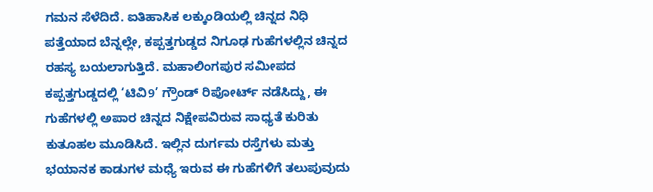ಗಮನ ಸೆಳೆದಿದೆ. ಐತಿಹಾಸಿಕ ಲಕ್ಕುಂಡಿಯಲ್ಲಿ ಚಿನ್ನದ ನಿಧಿ ಪತ್ತೆಯಾದ ಬೆನ್ನಲ್ಲೇ, ಕಪ್ಪತ್ತಗುಡ್ಡದ ನಿಗೂಢ ಗುಹೆಗಳಲ್ಲಿನ ಚಿನ್ನದ ರಹಸ್ಯ ಬಯಲಾಗುತ್ತಿದೆ. ಮಹಾಲಿಂಗಪುರ ಸಮೀಪದ ಕಪ್ಪತ್ತಗುಡ್ಡದಲ್ಲಿ ‘ಟಿವಿ9’ ಗ್ರೌಂಡ್ ರಿಪೋರ್ಟ್ ನಡೆಸಿದ್ದು, ಈ ಗುಹೆಗಳಲ್ಲಿ ಅಪಾರ ಚಿನ್ನದ ನಿಕ್ಷೇಪವಿರುವ ಸಾಧ್ಯತೆ ಕುರಿತು ಕುತೂಹಲ ಮೂಡಿಸಿದೆ. ಇಲ್ಲಿನ ದುರ್ಗಮ ರಸ್ತೆಗಳು ಮತ್ತು ಭಯಾನಕ ಕಾಡುಗಳ ಮಧ್ಯೆ ಇರುವ ಈ ಗುಹೆಗಳಿಗೆ ತಲುಪುವುದು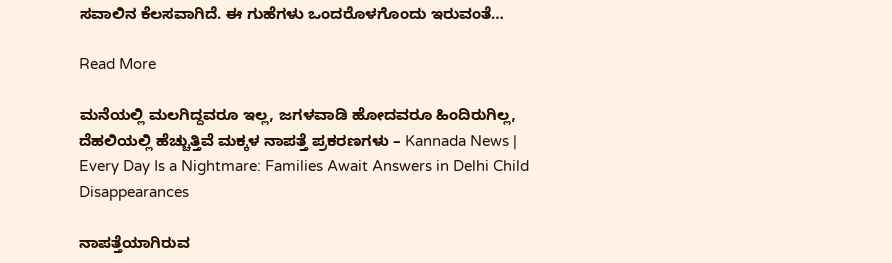ಸವಾಲಿನ ಕೆಲಸವಾಗಿದೆ. ಈ ಗುಹೆಗಳು ಒಂದರೊಳಗೊಂದು ಇರುವಂತೆ…

Read More

ಮನೆಯಲ್ಲಿ ಮಲಗಿದ್ದವರೂ ಇಲ್ಲ, ಜಗಳವಾಡಿ ಹೋದವರೂ ಹಿಂದಿರುಗಿಲ್ಲ, ದೆಹಲಿಯಲ್ಲಿ ಹೆಚ್ಚುತ್ತಿವೆ ಮಕ್ಕಳ ನಾಪತ್ತೆ ಪ್ರಕರಣಗಳು – Kannada News | Every Day Is a Nightmare: Families Await Answers in Delhi Child Disappearances

ನಾಪತ್ತೆಯಾಗಿರುವ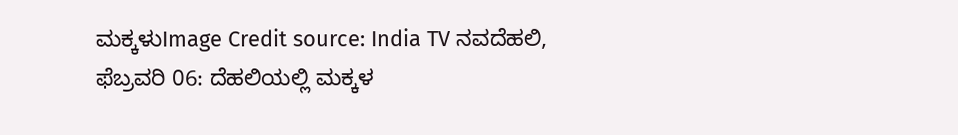ಮಕ್ಕಳುImage Credit source: India TV ನವದೆಹಲಿ, ಫೆಬ್ರವರಿ 06: ದೆಹಲಿಯಲ್ಲಿ ಮಕ್ಕಳ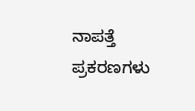ನಾಪತ್ತೆ ಪ್ರಕರಣಗಳು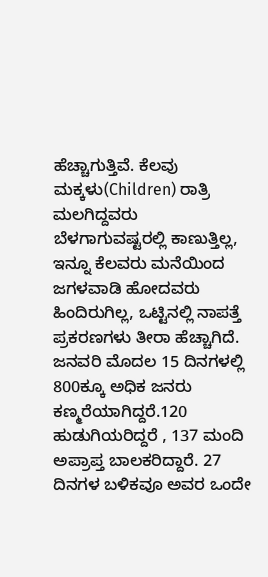ಹೆಚ್ಚಾಗುತ್ತಿವೆ. ಕೆಲವು ಮಕ್ಕಳು(Children) ರಾತ್ರಿ ಮಲಗಿದ್ದವರು ಬೆಳಗಾಗುವಷ್ಟರಲ್ಲಿ ಕಾಣುತ್ತಿಲ್ಲ, ಇನ್ನೂ ಕೆಲವರು ಮನೆಯಿಂದ ಜಗಳವಾಡಿ ಹೋದವರು ಹಿಂದಿರುಗಿಲ್ಲ, ಒಟ್ಟಿನಲ್ಲಿ ನಾಪತ್ತೆ ಪ್ರಕರಣಗಳು ತೀರಾ ಹೆಚ್ಚಾಗಿದೆ. ಜನವರಿ ಮೊದಲ 15 ದಿನಗಳಲ್ಲಿ 800ಕ್ಕೂ ಅಧಿಕ ಜನರು ಕಣ್ಮರೆಯಾಗಿದ್ದರೆ.120 ಹುಡುಗಿಯರಿದ್ದರೆ , 137 ಮಂದಿ ಅಪ್ರಾಪ್ತ ಬಾಲಕರಿದ್ದಾರೆ. 27 ದಿನಗಳ ಬಳಿಕವೂ ಅವರ ಒಂದೇ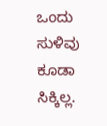ಒಂದು ಸುಳಿವು ಕೂಡಾ ಸಿಕ್ಕಿಲ್ಲ.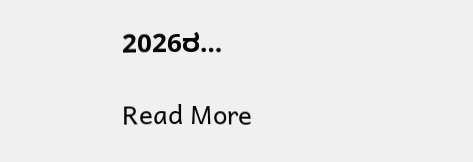2026ರ…

Read More